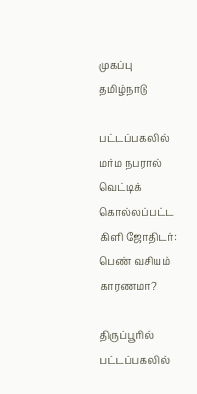முகப்பு
தமிழ்நாடு

பட்டப்பகலில் மர்ம நபரால் வெட்டிக் கொல்லப்பட்ட கிளி ஜோதிடர்: பெண் வசியம் காரணமா?

திருப்பூரில் பட்டப்பகலில்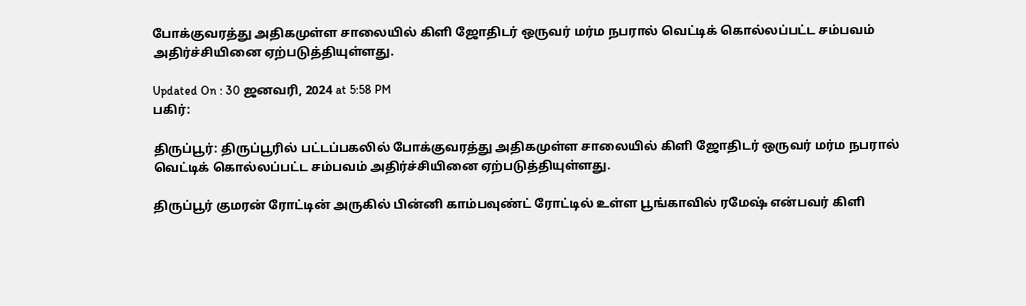போக்குவரத்து அதிகமுள்ள சாலையில் கிளி ஜோதிடர் ஒருவர் மர்ம நபரால் வெட்டிக் கொல்லப்பட்ட சம்பவம் அதிர்ச்சியினை ஏற்படுத்தியுள்ளது.

Updated On : 30 ஜனவரி, 2024 at 5:58 PM
பகிர்:

திருப்பூர்: திருப்பூரில் பட்டப்பகலில் போக்குவரத்து அதிகமுள்ள சாலையில் கிளி ஜோதிடர் ஒருவர் மர்ம நபரால் வெட்டிக் கொல்லப்பட்ட சம்பவம் அதிர்ச்சியினை ஏற்படுத்தியுள்ளது.

திருப்பூர் குமரன் ரோட்டின் அருகில் பின்னி காம்பவுண்ட் ரோட்டில் உள்ள பூங்காவில் ரமேஷ் என்பவர் கிளி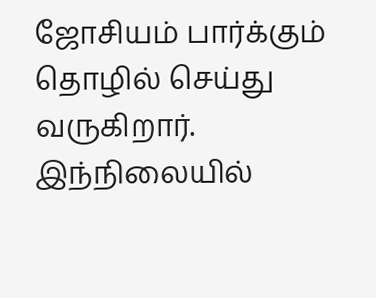ஜோசியம் பார்க்கும் தொழில் செய்து வருகிறார். இந்நிலையில்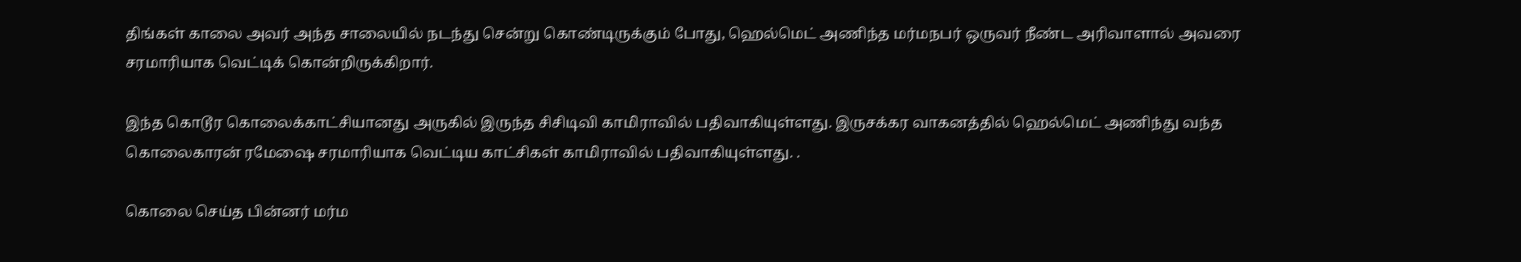திங்கள் காலை அவர் அந்த சாலையில் நடந்து சென்று கொண்டிருக்கும் போது, ஹெல்மெட் அணிந்த மர்மநபர் ஒருவர் நீண்ட அரிவாளால் அவரை சரமாரியாக வெட்டிக் கொன்றிருக்கிறார்.

இந்த கொடூர கொலைக்காட்சியானது அருகில் இருந்த சிசிடிவி காமிராவில் பதிவாகியுள்ளது. இருசக்கர வாகனத்தில் ஹெல்மெட் அணிந்து வந்த கொலைகாரன் ரமேஷை சரமாரியாக வெட்டிய காட்சிகள் காமிராவில் பதிவாகியுள்ளது. .

கொலை செய்த பின்னர் மர்ம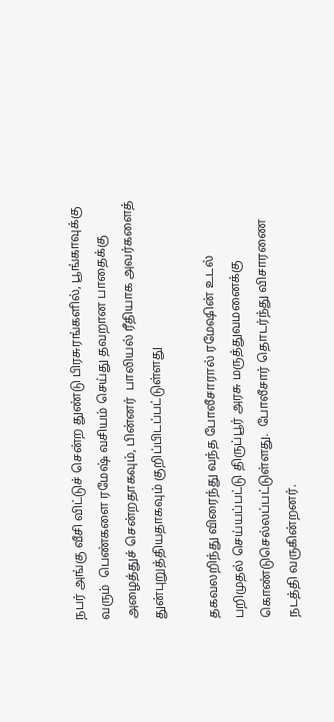நபர் அங்கு வீசி விட்டுச் சென்ற துண்டு பிரசுரங்களில், பூங்காவுக்கு வரும்  பெண்களை ரமேஷ் வசியம் செய்து தவறான பாதைக்கு அழைத்துச் சென்றதாகவும், பின்னர்  பாலியல் ரீதியாக அவர்களைத் துன்புறுத்தியதாகவும் குறிப்பிடப்பட்டுள்ளது

தகவலறிந்து விரைந்து வந்த போலீசாரால் ரமேஷின் உடல் பறிமுதல் செய்யப்பட்டு திருப்பூர் அரசு மருத்துவமனைக்கு கொண்டுசெல்லப்பட்டுள்ளது.  போலீசார் தொடர்ந்து விசாரணை நடத்தி வருகின்றனர்.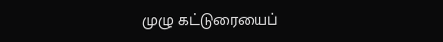முழு கட்டுரையைப்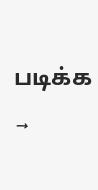படிக்க →